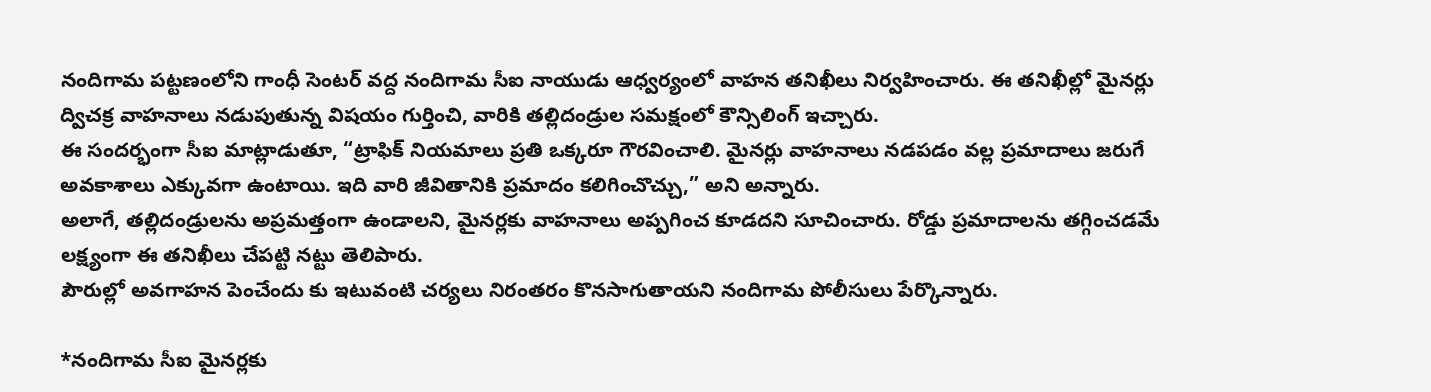నందిగామ పట్టణంలోని గాంధీ సెంటర్ వద్ద నందిగామ సీఐ నాయుడు ఆధ్వర్యంలో వాహన తనిఖీలు నిర్వహించారు. ఈ తనిఖీల్లో మైనర్లు ద్విచక్ర వాహనాలు నడుపుతున్న విషయం గుర్తించి, వారికి తల్లిదండ్రుల సమక్షంలో కౌన్సిలింగ్ ఇచ్చారు.
ఈ సందర్భంగా సీఐ మాట్లాడుతూ, “ట్రాఫిక్ నియమాలు ప్రతి ఒక్కరూ గౌరవించాలి. మైనర్లు వాహనాలు నడపడం వల్ల ప్రమాదాలు జరుగే అవకాశాలు ఎక్కువగా ఉంటాయి. ఇది వారి జీవితానికి ప్రమాదం కలిగించొచ్చు,” అని అన్నారు.
అలాగే, తల్లిదండ్రులను అప్రమత్తంగా ఉండాలని, మైనర్లకు వాహనాలు అప్పగించ కూడదని సూచించారు. రోడ్డు ప్రమాదాలను తగ్గించడమే లక్ష్యంగా ఈ తనిఖీలు చేపట్టి నట్టు తెలిపారు.
పౌరుల్లో అవగాహన పెంచేందు కు ఇటువంటి చర్యలు నిరంతరం కొనసాగుతాయని నందిగామ పోలీసులు పేర్కొన్నారు.

*నందిగామ సీఐ మైనర్లకు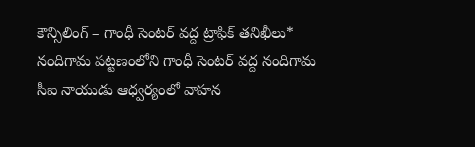కౌన్సిలింగ్ – గాంధీ సెంటర్ వద్ద ట్రాఫిక్ తనిఖీలు*
నందిగామ పట్టణంలోని గాంధీ సెంటర్ వద్ద నందిగామ సీఐ నాయుడు ఆధ్వర్యంలో వాహన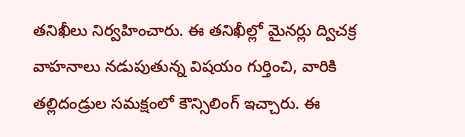తనిఖీలు నిర్వహించారు. ఈ తనిఖీల్లో మైనర్లు ద్విచక్ర వాహనాలు నడుపుతున్న విషయం గుర్తించి, వారికి తల్లిదండ్రుల సమక్షంలో కౌన్సిలింగ్ ఇచ్చారు. ఈ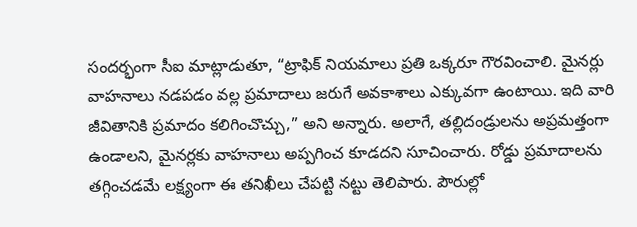సందర్భంగా సీఐ మాట్లాడుతూ, “ట్రాఫిక్ నియమాలు ప్రతి ఒక్కరూ గౌరవించాలి. మైనర్లు వాహనాలు నడపడం వల్ల ప్రమాదాలు జరుగే అవకాశాలు ఎక్కువగా ఉంటాయి. ఇది వారి జీవితానికి ప్రమాదం కలిగించొచ్చు,” అని అన్నారు. అలాగే, తల్లిదండ్రులను అప్రమత్తంగా ఉండాలని, మైనర్లకు వాహనాలు అప్పగించ కూడదని సూచించారు. రోడ్డు ప్రమాదాలను తగ్గించడమే లక్ష్యంగా ఈ తనిఖీలు చేపట్టి నట్టు తెలిపారు. పౌరుల్లో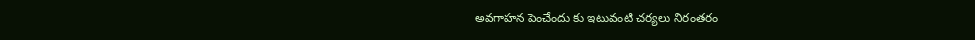అవగాహన పెంచేందు కు ఇటువంటి చర్యలు నిరంతరం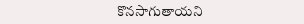కొనసాగుతాయని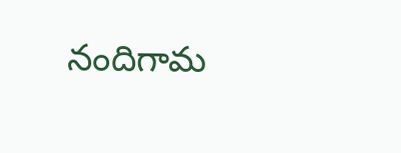నందిగామ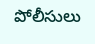పోలీసులు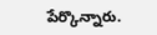పేర్కొన్నారు.